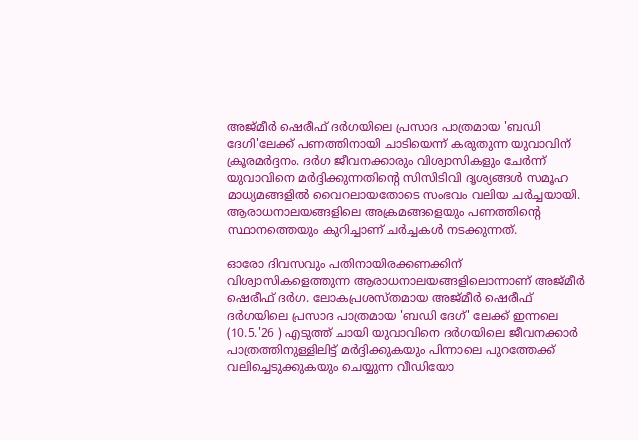അജ്മീർ ഷെരീഫ് ദർഗയിലെ പ്രസാദ പാത്രമായ 'ബഡി ദേഗി'ലേക്ക് പണത്തിനായി ചാടിയെന്ന് കരുതുന്ന യുവാവിന് ക്രൂരമർദ്ദനം. ദർഗ ജീവനക്കാരും വിശ്വാസികളും ചേർന്ന് യുവാവിനെ മർദ്ദിക്കുന്നതിന്റെ സിസിടിവി ദൃശ്യങ്ങൾ സമൂഹ മാധ്യമങ്ങളിൽ വൈറലായതോടെ സംഭവം വലിയ ചർച്ചയായി. ആരാധനാലയങ്ങളിലെ അക്രമങ്ങളെയും പണത്തിന്റെ സ്ഥാനത്തെയും കുറിച്ചാണ് ചർച്ചകൾ നടക്കുന്നത്.

ഓരോ ദിവസവും പതിനായിരക്കണക്കിന് വിശ്വാസികളെത്തുന്ന ആരാധനാലയങ്ങളിലൊന്നാണ് അജ്മീർ ഷെരീഫ് ദർഗ. ലോകപ്രശസ്തമായ അജ്മീർ ഷെരീഫ് ദർഗയിലെ പ്രസാദ പാത്രമായ 'ബഡി ദേഗ്' ലേക്ക് ഇന്നലെ (10.5.'26 ) എടുത്ത് ചായി യുവാവിനെ ദർഗയിലെ ജീവനക്കാർ പാത്രത്തിനുള്ളിലിട്ട് മർദ്ദിക്കുകയും പിന്നാലെ പുറത്തേക്ക് വലിച്ചെടുക്കുകയും ചെയ്യുന്ന വീഡിയോ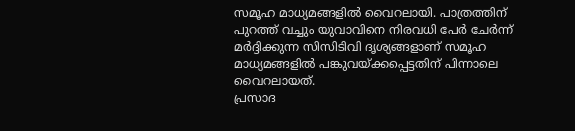സമൂഹ മാധ്യമങ്ങളിൽ വൈറലായി. പാത്രത്തിന് പുറത്ത് വച്ചും യുവാവിനെ നിരവധി പേർ ചേർന്ന് മർദ്ദിക്കുന്ന സിസിടിവി ദൃശ്യങ്ങളാണ് സമൂഹ മാധ്യമങ്ങളിൽ പങ്കുവയ്ക്കപ്പെട്ടതിന് പിന്നാലെ വൈറലായത്.
പ്രസാദ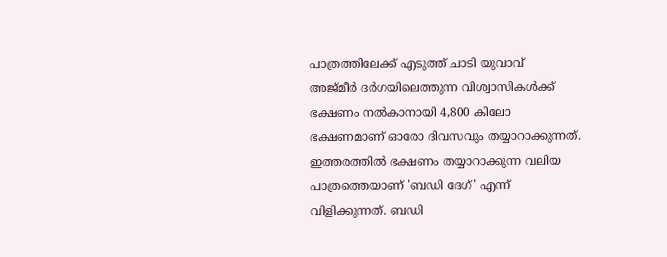പാത്രത്തിലേക്ക് എടുത്ത് ചാടി യുവാവ്
അജ്മീർ ദർഗയിലെത്തുന്ന വിശ്വാസികൾക്ക് ഭക്ഷണം നൽകാനായി 4,800 കിലോ ഭക്ഷണമാണ് ഓരോ ദിവസവും തയ്യാറാക്കുന്നത്. ഇത്തരത്തിൽ ഭക്ഷണം തയ്യാറാക്കുന്ന വലിയ പാത്രത്തെയാണ് 'ബഡി ദേഗ്' എന്ന് വിളിക്കുന്നത്. ബഡി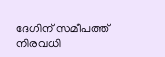ദേഗിന് സമീപത്ത് നിരവധി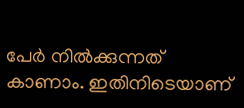പേർ നിൽക്കുന്നത് കാണാം. ഇതിനിടെയാണ്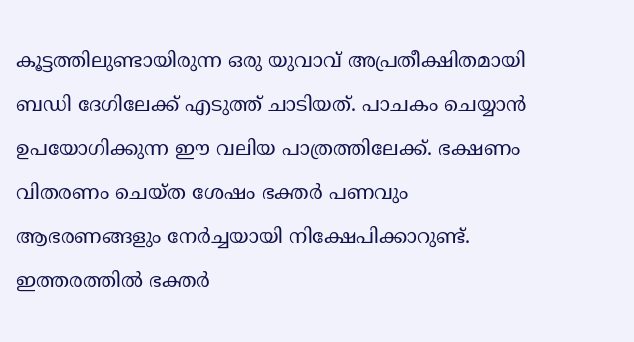കൂട്ടത്തിലുണ്ടായിരുന്ന ഒരു യുവാവ് അപ്രതീക്ഷിതമായി ബഡി ദേഗിലേക്ക് എടുത്ത് ചാടിയത്. പാചകം ചെയ്യാൻ ഉപയോഗിക്കുന്ന ഈ വലിയ പാത്രത്തിലേക്ക്. ഭക്ഷണം വിതരണം ചെയ്ത ശേഷം ഭക്തർ പണവും ആഭരണങ്ങളും നേർച്ചയായി നിക്ഷേപിക്കാറുണ്ട്. ഇത്തരത്തിൽ ഭക്തർ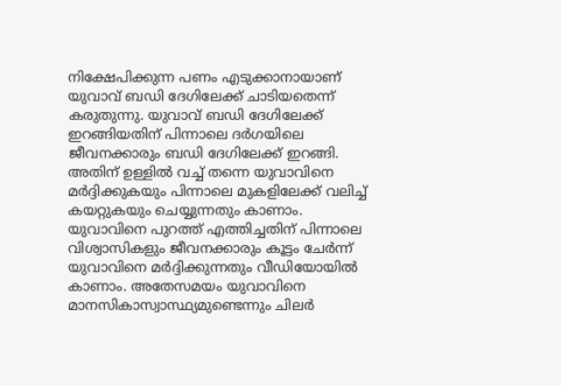നിക്ഷേപിക്കുന്ന പണം എടുക്കാനായാണ് യുവാവ് ബഡി ദേഗിലേക്ക് ചാടിയതെന്ന് കരുതുന്നു. യുവാവ് ബഡി ദേഗിലേക്ക് ഇറങ്ങിയതിന് പിന്നാലെ ദർഗയിലെ ജീവനക്കാരും ബഡി ദേഗിലേക്ക് ഇറങ്ങി. അതിന് ഉള്ളിൽ വച്ച് തന്നെ യുവാവിനെ മർദ്ദിക്കുകയും പിന്നാലെ മുകളിലേക്ക് വലിച്ച് കയറ്റുകയും ചെയ്യുന്നതും കാണാം. യുവാവിനെ പുറത്ത് എത്തിച്ചതിന് പിന്നാലെ വിശ്വാസികളും ജീവനക്കാരും കൂട്ടം ചേർന്ന് യുവാവിനെ മർദ്ദിക്കുന്നതും വീഡിയോയിൽ കാണാം. അതേസമയം യുവാവിനെ മാനസികാസ്വാസ്ഥ്യമുണ്ടെന്നും ചിലർ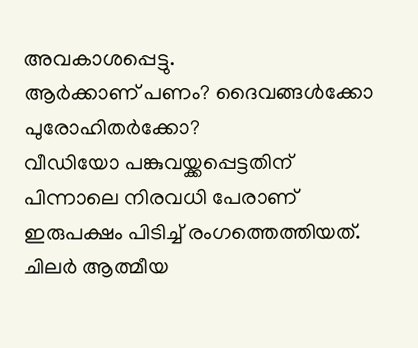അവകാശപ്പെട്ടു.
ആർക്കാണ് പണം? ദൈവങ്ങൾക്കോ പുരോഹിതർക്കോ?
വീഡിയോ പങ്കുവയ്ക്കപ്പെട്ടതിന് പിന്നാലെ നിരവധി പേരാണ് ഇരുപക്ഷം പിടിച്ച് രംഗത്തെത്തിയത്. ചിലർ ആത്മീയ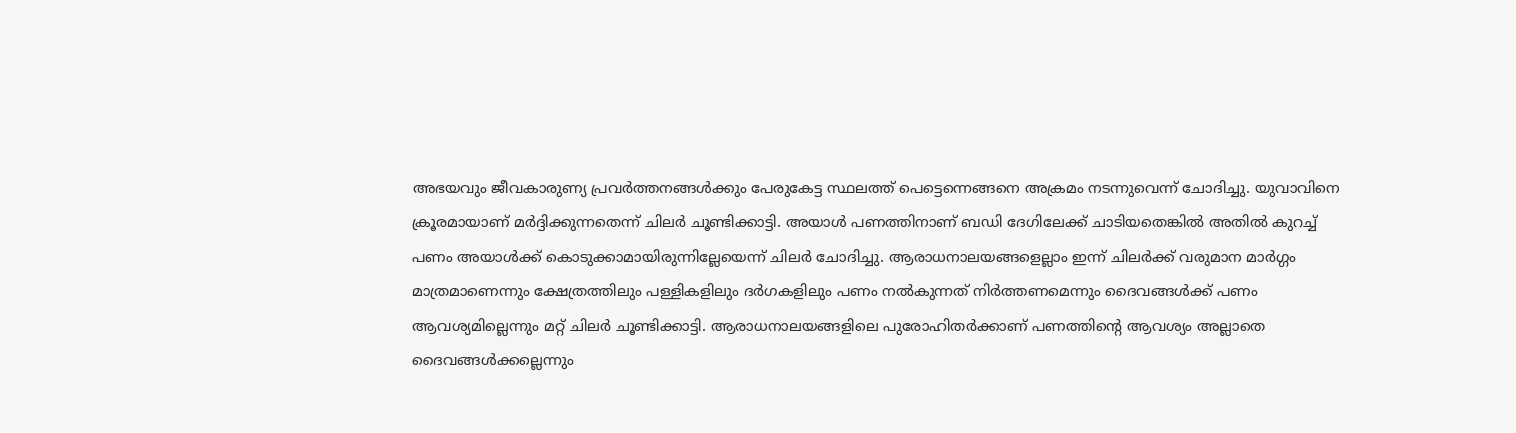അഭയവും ജീവകാരുണ്യ പ്രവർത്തനങ്ങൾക്കും പേരുകേട്ട സ്ഥലത്ത് പെട്ടെന്നെങ്ങനെ അക്രമം നടന്നുവെന്ന് ചോദിച്ചു. യുവാവിനെ ക്രൂരമായാണ് മർദ്ദിക്കുന്നതെന്ന് ചിലർ ചൂണ്ടിക്കാട്ടി. അയാൾ പണത്തിനാണ് ബഡി ദേഗിലേക്ക് ചാടിയതെങ്കിൽ അതിൽ കുറച്ച് പണം അയാൾക്ക് കൊടുക്കാമായിരുന്നില്ലേയെന്ന് ചിലർ ചോദിച്ചു. ആരാധനാലയങ്ങളെല്ലാം ഇന്ന് ചിലർക്ക് വരുമാന മാർഗ്ഗം മാത്രമാണെന്നും ക്ഷേത്രത്തിലും പള്ളികളിലും ദർഗകളിലും പണം നൽകുന്നത് നിർത്തണമെന്നും ദൈവങ്ങൾക്ക് പണം ആവശ്യമില്ലെന്നും മറ്റ് ചിലർ ചൂണ്ടിക്കാട്ടി. ആരാധനാലയങ്ങളിലെ പുരോഹിതർക്കാണ് പണത്തിന്റെ ആവശ്യം അല്ലാതെ ദൈവങ്ങൾക്കല്ലെന്നും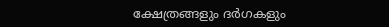ക്ഷേത്രങ്ങളും ദർഗകളും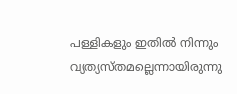പള്ളികളും ഇതിൽ നിന്നും വ്യത്യസ്തമല്ലെന്നായിരുന്നു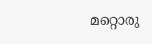മറ്റൊരു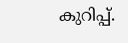കുറിപ്പ്.